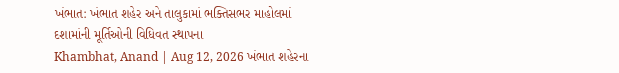ખંભાત: ખંભાત શહેર અને તાલુકામાં ભક્તિસભર માહોલમાં દશામાંની મૂર્તિઓની વિધિવત સ્થાપના
Khambhat, Anand | Aug 12, 2026 ખંભાત શહેરના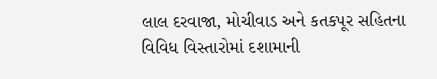લાલ દરવાજા, મોચીવાડ અને કતકપૂર સહિતના વિવિધ વિસ્તારોમાં દશામાની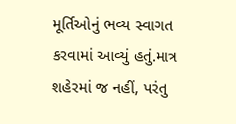મૂર્તિઓનું ભવ્ય સ્વાગત કરવામાં આવ્યું હતું.માત્ર શહેરમાં જ નહીં, પરંતુ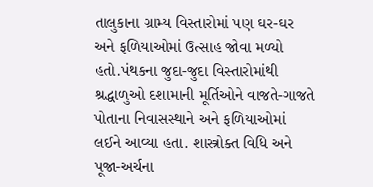તાલુકાના ગ્રામ્ય વિસ્તારોમાં પણ ઘર-ઘર અને ફળિયાઓમાં ઉત્સાહ જોવા મળ્યો હતો.પંથકના જુદા-જુદા વિસ્તારોમાંથી શ્રદ્ધાળુઓ દશામાની મૂર્તિઓને વાજતે-ગાજતે પોતાના નિવાસસ્થાને અને ફળિયાઓમાં લઈને આવ્યા હતા. શાસ્ત્રોક્ત વિધિ અને પૂજા-અર્ચના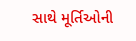સાથે મૂર્તિઓની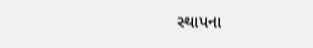સ્થાપના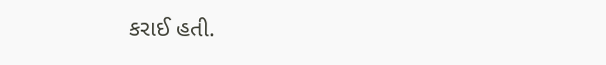કરાઈ હતી.